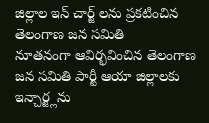జిల్లాల ఇన్ చార్జ్ లను ప్రకటించిన తెలంగాణ జన సమితి
నూతనంగా ఆవిర్భవించిన తెలంగాణ జన సమితి పార్టీ ఆయా జిల్లాలకు ఇన్చార్జ్లను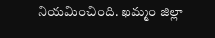నియమించింది. ఖమ్మం జిల్లా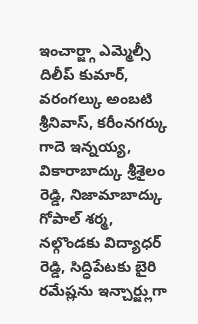ఇంచార్జ్గా ఎమ్మెల్సీ దిలీప్ కుమార్, వరంగల్కు అంబటి శ్రీనివాస్, కరీంనగర్కు గాదె ఇన్నయ్య, వికారాబాద్కు శ్రీశైలం రెడ్డి, నిజామాబాద్కు గోపాల్ శర్మ, నల్గొండకు విద్యాధర్ రెడ్డి, సిద్ధిపేటకు బైరి రమేష్లను ఇన్చార్జ్లుగా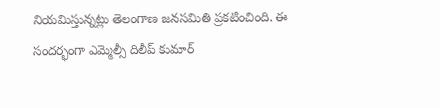నియమిస్తున్నట్లు తెలంగాణ జనసమితి ప్రకటించింది. ఈ సందర్భంగా ఎమ్మెల్సీ దిలీప్ కుమార్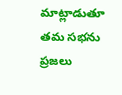మాట్లాడుతూ తమ సభను ప్రజలు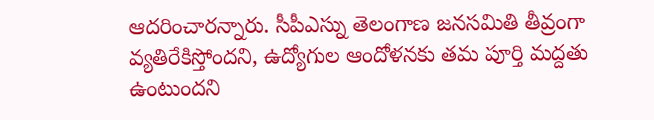ఆదరించారన్నారు. సీపీఎస్ను తెలంగాణ జనసమితి తీవ్రంగా వ్యతిరేకిస్తోందని, ఉద్యోగుల ఆందోళనకు తమ పూర్తి మద్దతు ఉంటుందని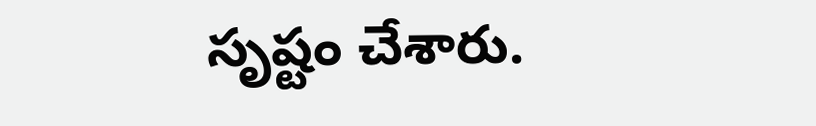సృష్టం చేశారు.